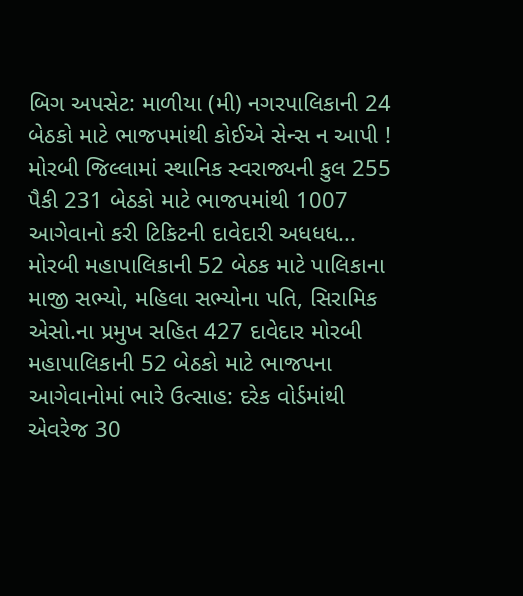બિગ અપસેટ: માળીયા (મી) નગરપાલિકાની 24 બેઠકો માટે ભાજપમાંથી કોઈએ સેન્સ ન આપી ! મોરબી જિલ્લામાં સ્થાનિક સ્વરાજ્યની કુલ 255 પૈકી 231 બેઠકો માટે ભાજપમાંથી 1007 આગેવાનો કરી ટિકિટની દાવેદારી અધધધ... મોરબી મહાપાલિકાની 52 બેઠક માટે પાલિકાના માજી સભ્યો, મહિલા સભ્યોના પતિ, સિરામિક એસો.ના પ્રમુખ સહિત 427 દાવેદાર મોરબી મહાપાલિકાની 52 બેઠકો માટે ભાજપના આગેવાનોમાં ભારે ઉત્સાહ: દરેક વોર્ડમાંથી એવરેજ 30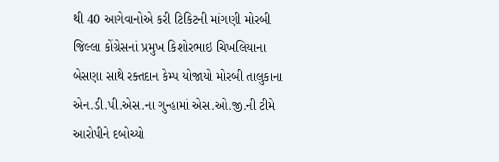થી 40 આગેવાનોએ કરી ટિકિટની માંગણી મોરબી જિલ્લા કોંગ્રેસનાં પ્રમુખ કિશોરભાઇ ચિખલિયાના બેસણા સાથે રક્તદાન કેમ્પ યોજાયો મોરબી તાલુકાના એન.ડી.પી.એસ.ના ગુન્હામાં એસ.ઓ.જી.ની ટીમે આરોપીને દબોચ્યો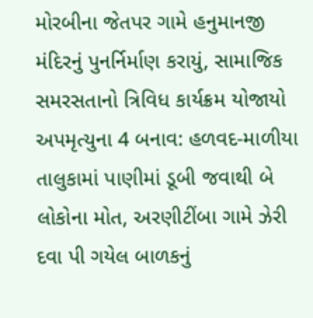મોરબીના જેતપર ગામે હનુમાનજી મંદિરનું પુનર્નિર્માણ કરાયું, સામાજિક સમરસતાનો ત્રિવિધ કાર્યક્રમ યોજાયો અપમૃત્યુના 4 બનાવ: હળવદ-માળીયા તાલુકામાં પાણીમાં ડૂબી જવાથી બે લોકોના મોત, અરણીટીંબા ગામે ઝેરી દવા પી ગયેલ બાળકનું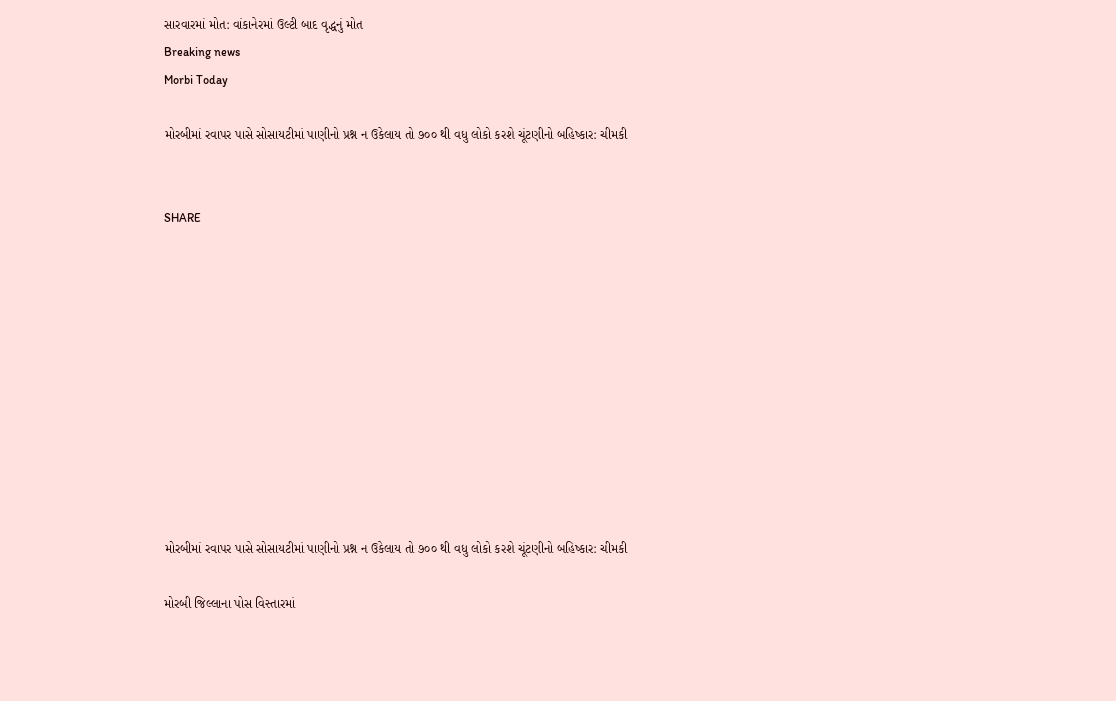સારવારમાં મોત: વાંકાનેરમાં ઉલ્ટી બાદ વૃદ્ધનું મોત
Breaking news
Morbi Today

મોરબીમાં રવાપર પાસે સોસાયટીમાં પાણીનો પ્રશ્ન ન ઉકેલાય તો ૭૦૦ થી વધુ લોકો કરશે ચૂંટણીનો બહિષ્કાર: ચીમકી


SHARE











મોરબીમાં રવાપર પાસે સોસાયટીમાં પાણીનો પ્રશ્ન ન ઉકેલાય તો ૭૦૦ થી વધુ લોકો કરશે ચૂંટણીનો બહિષ્કાર: ચીમકી

મોરબી જિલ્લાના પોસ વિસ્તારમાં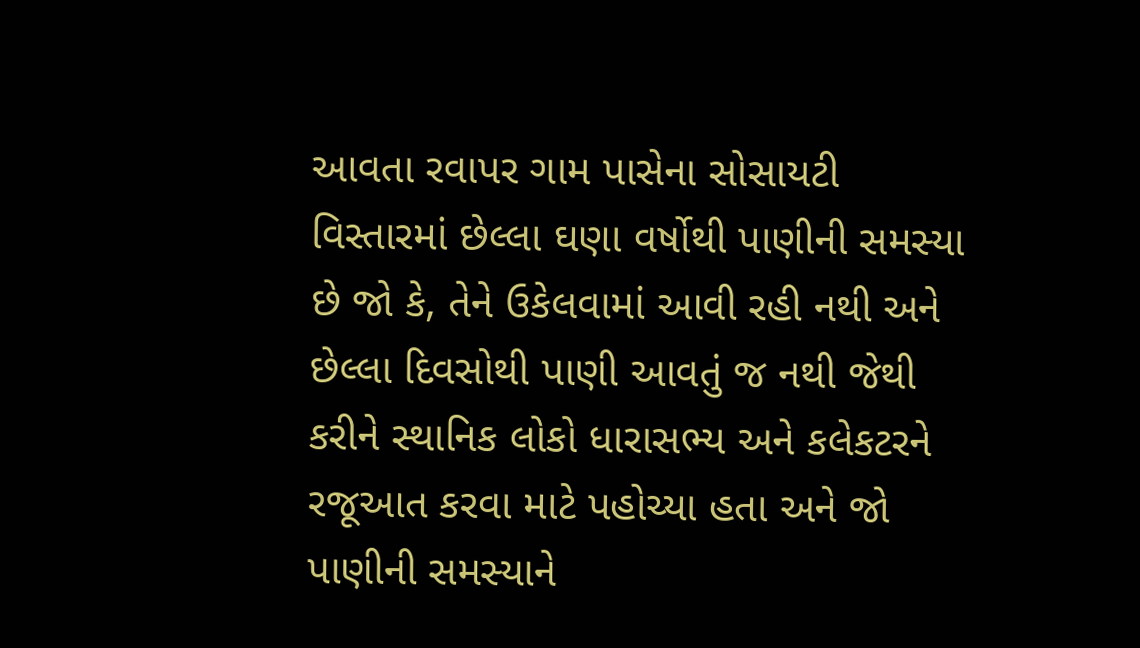આવતા રવાપર ગામ પાસેના સોસાયટી વિસ્તારમાં છેલ્લા ઘણા વર્ષોથી પાણીની સમસ્યા છે જો કે, તેને ઉકેલવામાં આવી રહી નથી અને છેલ્લા દિવસોથી પાણી આવતું જ નથી જેથી કરીને સ્થાનિક લોકો ધારાસભ્ય અને કલેકટરને રજૂઆત કરવા માટે પહોચ્યા હતા અને જો પાણીની સમસ્યાને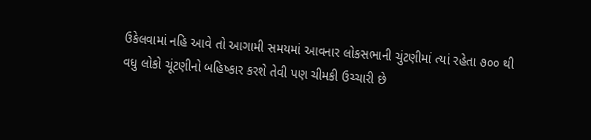ઉકેલવામાં નહિ આવે તો આગામી સમયમાં આવનાર લોકસભાની ચુંટણીમાં ત્યાં રહેતા ૭૦૦ થી વધુ લોકો ચૂંટણીનો બહિષ્કાર કરશે તેવી પણ ચીમકી ઉચ્ચારી છે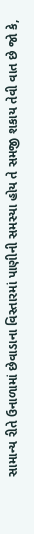સામાન્ય રીતે ઉનાળામાં છેવાડાના વિસ્તારમાં પાણીની સમસ્યા હોય તે સમજી શકાય તેવી વાત છે જો કે,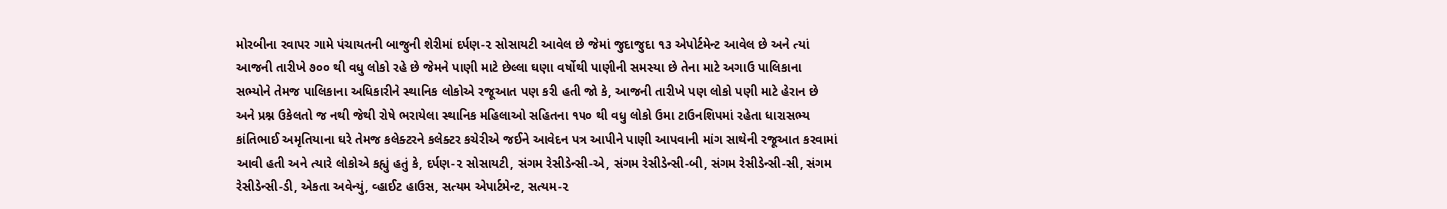મોરબીના રવાપર ગામે પંચાયતની બાજુની શેરીમાં દર્પણ-૨ સોસાયટી આવેલ છે જેમાં જુદાજુદા ૧૩ એપોર્ટમેન્ટ આવેલ છે અને ત્યાં આજની તારીખે ૭૦૦ થી વધુ લોકો રહે છે જેમને પાણી માટે છેલ્લા ઘણા વર્ષોથી પાણીની સમસ્યા છે તેના માટે અગાઉ પાલિકાના સભ્યોને તેમજ પાલિકાના અધિકારીને સ્થાનિક લોકોએ રજૂઆત પણ કરી હતી જો કે, આજની તારીખે પણ લોકો પણી માટે હેરાન છે અને પ્રશ્ન ઉકેલતો જ નથી જેથી રોષે ભરાયેલા સ્થાનિક મહિલાઓ સહિતના ૧૫૦ થી વધુ લોકો ઉમા ટાઉનશિપમાં રહેતા ધારાસભ્ય કાંતિભાઈ અમૃતિયાના ઘરે તેમજ કલેક્ટરને કલેક્ટર કચેરીએ જઈને આવેદન પત્ર આપીને પાણી આપવાની માંગ સાથેની રજૂઆત કરવામાં આવી હતી અને ત્યારે લોકોએ કહ્યું હતું કે, દર્પણ-૨ સોસાયટી, સંગમ રેસીડેન્સી-એ, સંગમ રેસીડેન્સી-બી, સંગમ રેસીડેન્સી-સી, સંગમ રેસીડેન્સી-ડી, એકતા અવેન્યું, વ્હાઈટ હાઉસ, સત્યમ એપાર્ટમેન્ટ, સત્યમ-૨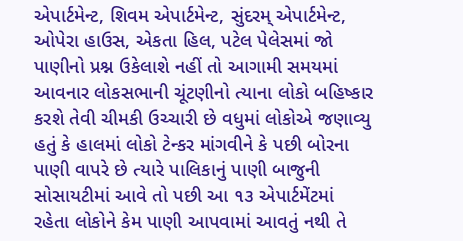એપાર્ટમેન્ટ, શિવમ એપાર્ટમેન્ટ, સુંદરમ્ એપાર્ટમેન્ટ, ઓપેરા હાઉસ, એકતા હિલ, પટેલ પેલેસમાં જો પાણીનો પ્રશ્ન ઉકેલાશે નહીં તો આગામી સમયમાં આવનાર લોકસભાની ચૂંટણીનો ત્યાના લોકો બહિષ્કાર કરશે તેવી ચીમકી ઉચ્ચારી છે વધુમાં લોકોએ જણાવ્યુ હતું કે હાલમાં લોકો ટેન્કર માંગવીને કે પછી બોરના પાણી વાપરે છે ત્યારે પાલિકાનું પાણી બાજુની સોસાયટીમાં આવે તો પછી આ ૧૩ એપાર્ટમેંટમાં રહેતા લોકોને કેમ પાણી આપવામાં આવતું નથી તે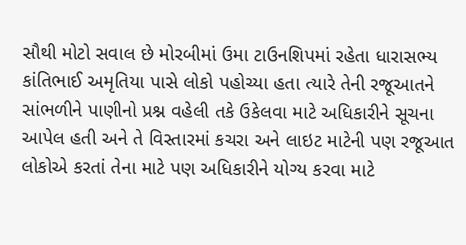સૌથી મોટો સવાલ છે મોરબીમાં ઉમા ટાઉનશિપમાં રહેતા ધારાસભ્ય કાંતિભાઈ અમૃતિયા પાસે લોકો પહોચ્યા હતા ત્યારે તેની રજૂઆતને સાંભળીને પાણીનો પ્રશ્ન વહેલી તકે ઉકેલવા માટે અધિકારીને સૂચના આપેલ હતી અને તે વિસ્તારમાં કચરા અને લાઇટ માટેની પણ રજૂઆત લોકોએ કરતાં તેના માટે પણ અધિકારીને યોગ્ય કરવા માટે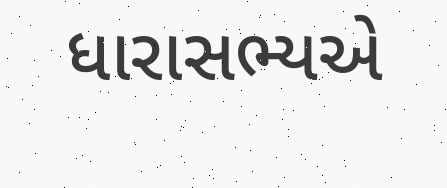ધારાસભ્યએ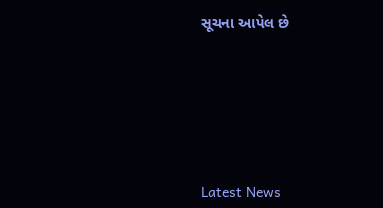સૂચના આપેલ છે






Latest News